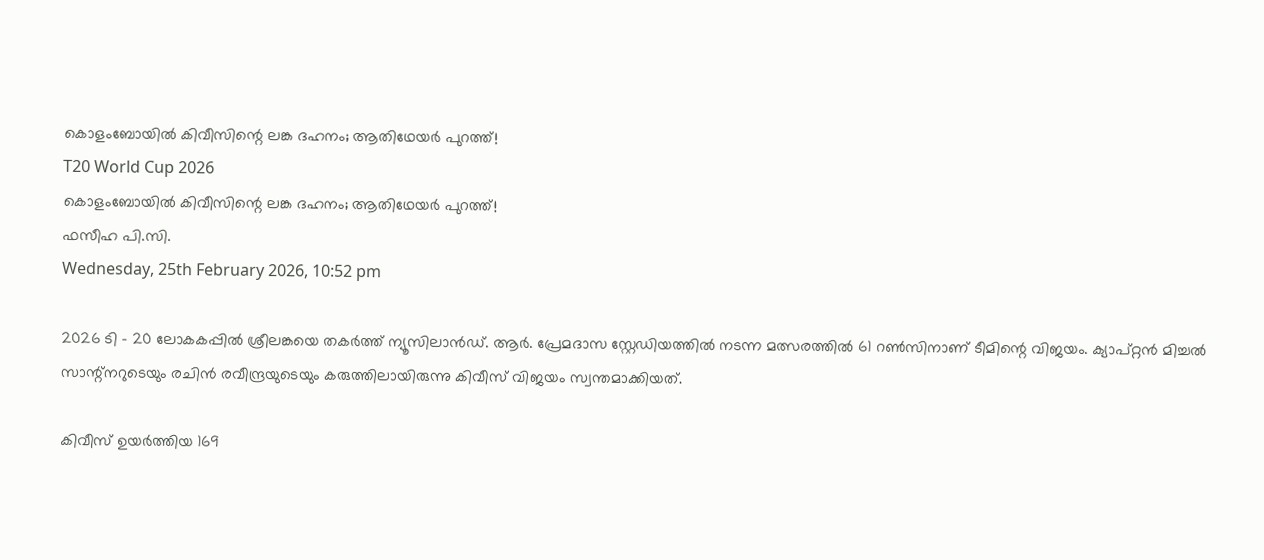കൊളംബോയില്‍ കിവീസിന്റെ ലങ്ക ദഹനം; ആതിഥേയര്‍ പുറത്ത്!
T20 World Cup 2026
കൊളംബോയില്‍ കിവീസിന്റെ ലങ്ക ദഹനം; ആതിഥേയര്‍ പുറത്ത്!
ഫസീഹ പി.സി.
Wednesday, 25th February 2026, 10:52 pm

2026 ടി – 20 ലോകകപ്പില്‍ ശ്രീലങ്കയെ തകര്‍ത്ത് ന്യൂസിലാന്‍ഡ്. ആര്‍. പ്രേമദാസ സ്റ്റേഡിയത്തില്‍ നടന്ന മത്സരത്തില്‍ 61 റണ്‍സിനാണ് ടീമിന്റെ വിജയം. ക്യാപ്റ്റന്‍ മിച്ചല്‍ സാന്റ്‌നറുടെയും രചിന്‍ രവീന്ദ്രയുടെയും കരുത്തിലായിരുന്നു കിവീസ് വിജയം സ്വന്തമാക്കിയത്.

കിവീസ് ഉയര്‍ത്തിയ 169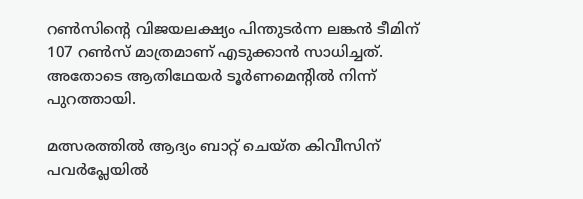റണ്‍സിന്റെ വിജയലക്ഷ്യം പിന്തുടര്‍ന്ന ലങ്കന്‍ ടീമിന് 107 റണ്‍സ് മാത്രമാണ് എടുക്കാന്‍ സാധിച്ചത്. അതോടെ ആതിഥേയര്‍ ടൂര്‍ണമെന്റില്‍ നിന്ന് പുറത്തായി.

മത്സരത്തില്‍ ആദ്യം ബാറ്റ് ചെയ്ത കിവീസിന് പവര്‍പ്ലേയില്‍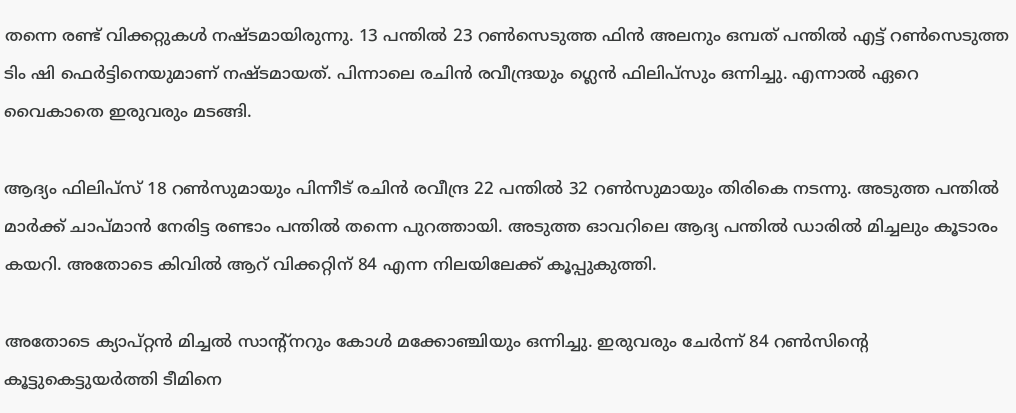തന്നെ രണ്ട് വിക്കറ്റുകള്‍ നഷ്ടമായിരുന്നു. 13 പന്തില്‍ 23 റണ്‍സെടുത്ത ഫിന്‍ അലനും ഒമ്പത് പന്തില്‍ എട്ട് റണ്‍സെടുത്ത ടിം ഷി ഫെര്‍ട്ടിനെയുമാണ് നഷ്ടമായത്. പിന്നാലെ രചിന്‍ രവീന്ദ്രയും ഗ്ലെന്‍ ഫിലിപ്‌സും ഒന്നിച്ചു. എന്നാല്‍ ഏറെ വൈകാതെ ഇരുവരും മടങ്ങി.

ആദ്യം ഫിലിപ്‌സ് 18 റണ്‍സുമായും പിന്നീട് രചിന്‍ രവീന്ദ്ര 22 പന്തില്‍ 32 റണ്‍സുമായും തിരികെ നടന്നു. അടുത്ത പന്തില്‍ മാര്‍ക്ക് ചാപ്മാന്‍ നേരിട്ട രണ്ടാം പന്തില്‍ തന്നെ പുറത്തായി. അടുത്ത ഓവറിലെ ആദ്യ പന്തില്‍ ഡാരില്‍ മിച്ചലും കൂടാരം കയറി. അതോടെ കിവില്‍ ആറ് വിക്കറ്റിന് 84 എന്ന നിലയിലേക്ക് കൂപ്പുകുത്തി.

അതോടെ ക്യാപ്റ്റന്‍ മിച്ചല്‍ സാന്റ്‌നറും കോള്‍ മക്കോഞ്ചിയും ഒന്നിച്ചു. ഇരുവരും ചേര്‍ന്ന് 84 റണ്‍സിന്റെ കൂട്ടുകെട്ടുയര്‍ത്തി ടീമിനെ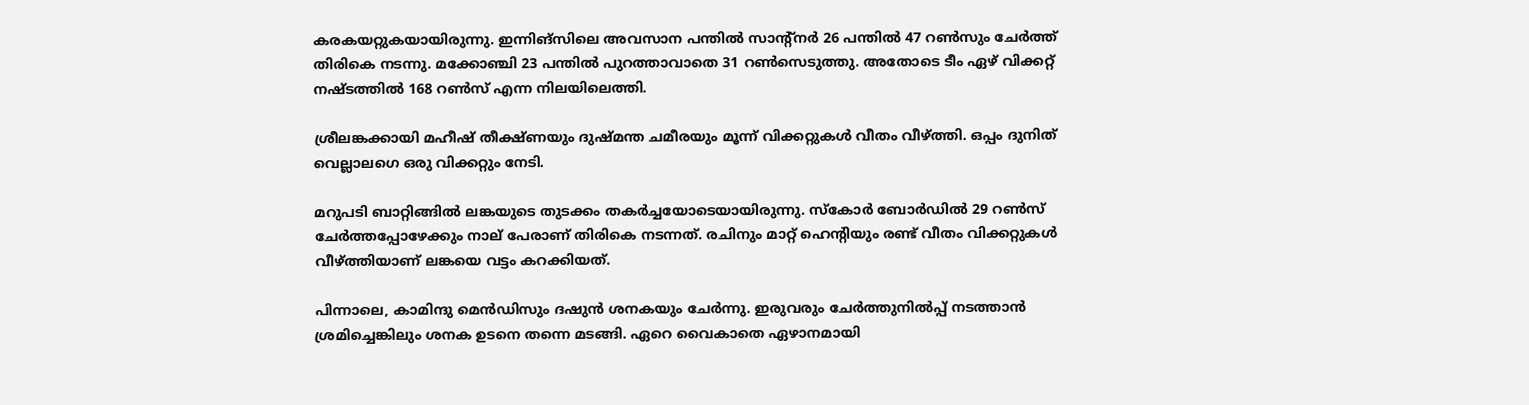കരകയറ്റുകയായിരുന്നു. ഇന്നിങ്‌സിലെ അവസാന പന്തില്‍ സാന്റ്‌നര്‍ 26 പന്തില്‍ 47 റണ്‍സും ചേര്‍ത്ത് തിരികെ നടന്നു. മക്കോഞ്ചി 23 പന്തില്‍ പുറത്താവാതെ 31 റണ്‍സെടുത്തു. അതോടെ ടീം ഏഴ് വിക്കറ്റ് നഷ്ടത്തില്‍ 168 റണ്‍സ് എന്ന നിലയിലെത്തി.

ശ്രീലങ്കക്കായി മഹീഷ് തീക്ഷ്ണയും ദുഷ്മന്ത ചമീരയും മൂന്ന് വിക്കറ്റുകള്‍ വീതം വീഴ്ത്തി. ഒപ്പം ദുനിത് വെല്ലാലഗെ ഒരു വിക്കറ്റും നേടി.

മറുപടി ബാറ്റിങ്ങില്‍ ലങ്കയുടെ തുടക്കം തകര്‍ച്ചയോടെയായിരുന്നു. സ്‌കോര്‍ ബോര്‍ഡില്‍ 29 റണ്‍സ് ചേര്‍ത്തപ്പോഴേക്കും നാല് പേരാണ് തിരികെ നടന്നത്. രചിനും മാറ്റ് ഹെന്റിയും രണ്ട് വീതം വിക്കറ്റുകള്‍ വീഴ്ത്തിയാണ് ലങ്കയെ വട്ടം കറക്കിയത്.

പിന്നാലെ, കാമിന്ദു മെന്‍ഡിസും ദഷുന്‍ ശനകയും ചേര്‍ന്നു. ഇരുവരും ചേര്‍ത്തുനില്‍പ്പ് നടത്താന്‍ ശ്രമിച്ചെങ്കിലും ശനക ഉടനെ തന്നെ മടങ്ങി. ഏറെ വൈകാതെ ഏഴാനമായി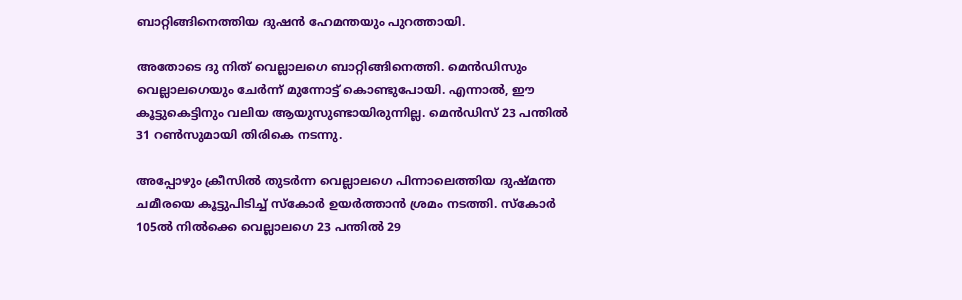ബാറ്റിങ്ങിനെത്തിയ ദുഷന്‍ ഹേമന്തയും പുറത്തായി.

അതോടെ ദു നിത് വെല്ലാലഗെ ബാറ്റിങ്ങിനെത്തി. മെന്‍ഡിസും വെല്ലാലഗെയും ചേര്‍ന്ന് മുന്നോട്ട് കൊണ്ടുപോയി. എന്നാല്‍, ഈ കൂട്ടുകെട്ടിനും വലിയ ആയുസുണ്ടായിരുന്നില്ല. മെന്‍ഡിസ് 23 പന്തില്‍ 31 റണ്‍സുമായി തിരികെ നടന്നു.

അപ്പോഴും ക്രീസില്‍ തുടര്‍ന്ന വെല്ലാലഗെ പിന്നാലെത്തിയ ദുഷ്മന്ത ചമീരയെ കൂട്ടുപിടിച്ച് സ്‌കോര്‍ ഉയര്‍ത്താന്‍ ശ്രമം നടത്തി. സ്‌കോര്‍ 105ല്‍ നില്‍ക്കെ വെല്ലാലഗെ 23 പന്തില്‍ 29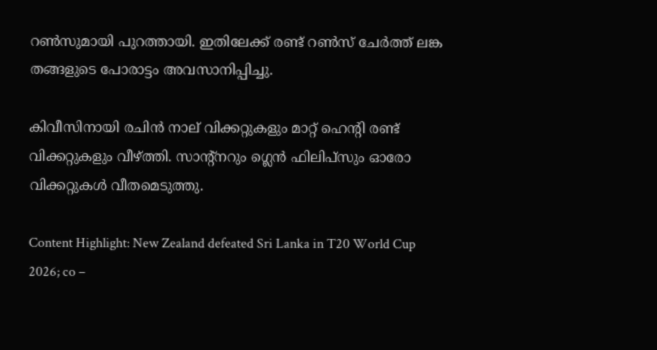റണ്‍സുമായി പുറത്തായി. ഇതിലേക്ക് രണ്ട് റണ്‍സ് ചേര്‍ത്ത് ലങ്ക തങ്ങളുടെ പോരാട്ടം അവസാനിപ്പിച്ചു.

കിവീസിനായി രചിന്‍ നാല് വിക്കറ്റുകളും മാറ്റ് ഹെന്റി രണ്ട് വിക്കറ്റുകളും വീഴ്ത്തി. സാന്റ്‌നറും ഗ്ലെന്‍ ഫിലിപ്‌സും ഓരോ വിക്കറ്റുകള്‍ വീതമെടുത്തു.

Content Highlight: New Zealand defeated Sri Lanka in T20 World Cup 2026; co –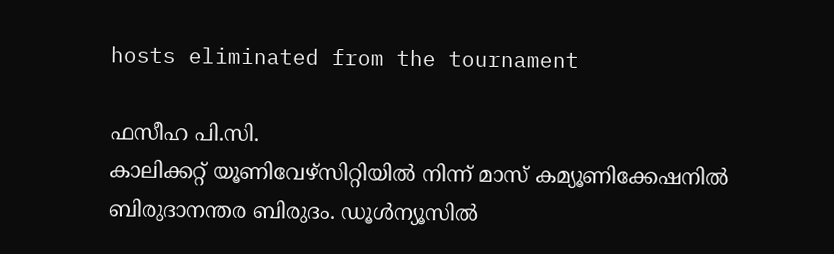hosts eliminated from the tournament

ഫസീഹ പി.സി.
കാലിക്കറ്റ് യൂണിവേഴ്‌സിറ്റിയില്‍ നിന്ന് മാസ് കമ്യൂണിക്കേഷനില്‍ ബിരുദാനന്തര ബിരുദം. ഡൂള്‍ന്യൂസില്‍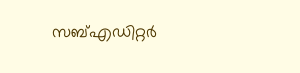സബ്എഡിറ്റര്‍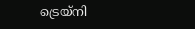ട്രെയ്‌നി